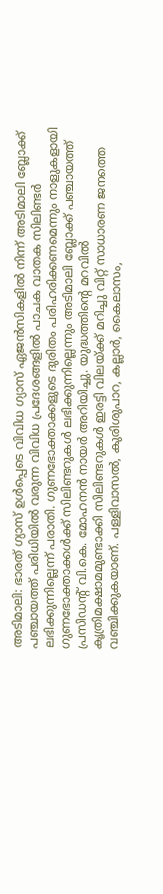അടിമാലി: ഭാരത് ഗ്യാസ് ഉൾപ്പെടെ വിവിധ ഗ്യാസ് ഏജൻസികളിൽ നിന്ന് അടിമാലി ബ്ലോക്ക് പഞ്ചായത്ത് പരിധിയിൽ വരുന്ന വിവിധ പ്രദേശങ്ങളിൽ പാചക വാതക സിലിണ്ടർ ലഭിക്കുന്നില്ലെന്ന് പരാതി. ഗുണഭോക്താക്കളുടെ ദുരിതം പരിഹരിക്കണമെന്നും നാളുകളായി ഗുണഭോക്താക്കൾക്ക് സിലിണ്ടറുകൾ ലഭിക്കുന്നില്ലെന്നും അടിമാലി ബ്ലോക്ക് പഞ്ചായത്ത് പ്രസിഡന്റ് വി.കെ. മോഹനൻ നായർ അറിയിച്ചു. യുദ്ധത്തിന്റെ മറവിൽ കൃത്രിമക്ഷാമമുണ്ടാക്കി സിലിണ്ടറുകൾ ഇരട്ടി വിലയ്ക്ക് മറിച്ചു വിറ്റ് സാധാരണ ജനത്തെ വഞ്ചിക്കുകയാണ്. പള്ളിവാസൽ, കുരിശുപാറ, കല്ലാർ, കൈലാസം,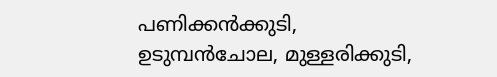പണിക്കൻക്കുടി, ഉടുമ്പൻചോല, മുള്ളരിക്കുടി,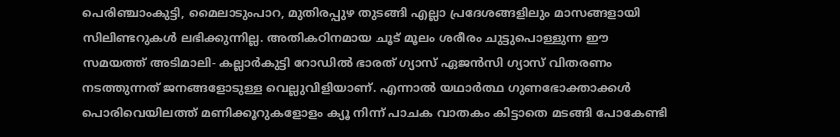പെരിഞ്ചാംകുട്ടി, മൈലാടുംപാറ, മുതിരപ്പുഴ തുടങ്ങി എല്ലാ പ്രദേശങ്ങളിലും മാസങ്ങളായി സിലിണ്ടറുകൾ ലഭിക്കുന്നില്ല. അതികഠിനമായ ചൂട് മൂലം ശരീരം ചുട്ടുപൊള്ളുന്ന ഈ സമയത്ത് അടിമാലി- കല്ലാർകുട്ടി റോഡിൽ ഭാരത് ഗ്യാസ് ഏജൻസി ഗ്യാസ് വിതരണം നടത്തുന്നത് ജനങ്ങളോടുള്ള വെല്ലുവിളിയാണ്. എന്നാൽ യഥാർത്ഥ ഗുണഭോക്താക്കൾ പൊരിവെയിലത്ത് മണിക്കൂറുകളോളം ക്യൂ നിന്ന് പാചക വാതകം കിട്ടാതെ മടങ്ങി പോകേണ്ടി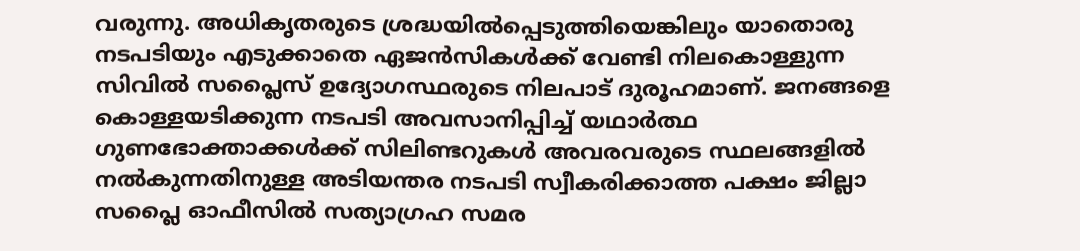വരുന്നു. അധികൃതരുടെ ശ്രദ്ധയിൽപ്പെടുത്തിയെങ്കിലും യാതൊരു നടപടിയും എടുക്കാതെ ഏജൻസികൾക്ക് വേണ്ടി നിലകൊള്ളുന്ന സിവിൽ സപ്ലൈസ് ഉദ്യോഗസ്ഥരുടെ നിലപാട് ദുരൂഹമാണ്. ജനങ്ങളെ കൊള്ളയടിക്കുന്ന നടപടി അവസാനിപ്പിച്ച് യഥാർത്ഥ ഗുണഭോക്താക്കൾക്ക് സിലിണ്ടറുകൾ അവരവരുടെ സ്ഥലങ്ങളിൽ നൽകുന്നതിനുള്ള അടിയന്തര നടപടി സ്വീകരിക്കാത്ത പക്ഷം ജില്ലാ സപ്ലൈ ഓഫീസിൽ സത്യാഗ്രഹ സമര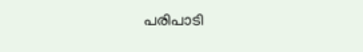പരിപാടി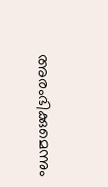അരംഭിക്കുമെന്നും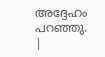അദ്ദേഹം പറഞ്ഞു.
|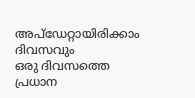അപ്ഡേറ്റായിരിക്കാം ദിവസവും
ഒരു ദിവസത്തെ പ്രധാന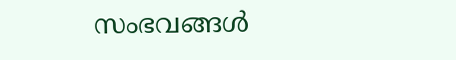സംഭവങ്ങൾ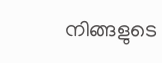നിങ്ങളുടെ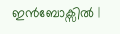ഇൻബോക്സിൽ |